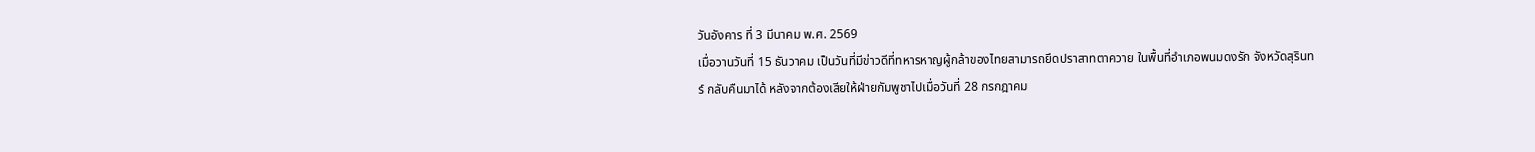วันอังคาร ที่ 3 มีนาคม พ.ศ. 2569
เมื่อวานวันที่ 15 ธันวาคม เป็นวันที่มีข่าวดีที่ทหารหาญผู้กล้าของไทยสามารถยึดปราสาทตาควาย ในพื้นที่อำเภอพนมดงรัก จังหวัดสุรินทร์ กลับคืนมาได้ หลังจากต้องเสียให้ฝ่ายกัมพูชาไปเมื่อวันที่ 28 กรกฎาคม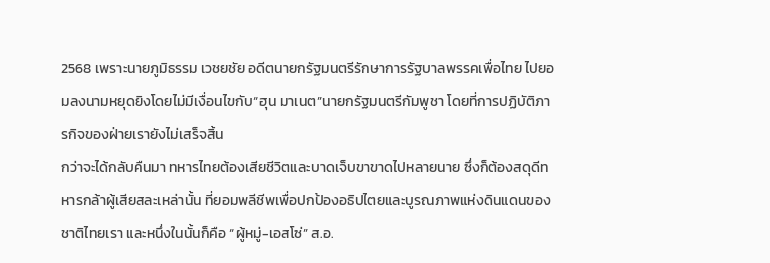2568 เพราะนายภูมิธรรม เวชยชัย อดีตนายกรัฐมนตรีรักษาการรัฐบาลพรรคเพื่อไทย ไปยอมลงนามหยุดยิงโดยไม่มีเงื่อนไขกับ“ฮุน มาเนต”นายกรัฐมนตรีกัมพูชา โดยที่การปฏิบัติภารกิจของฝ่ายเรายังไม่เสร็จสิ้น
กว่าจะได้กลับคืนมา ทหารไทยต้องเสียชีวิตและบาดเจ็บขาขาดไปหลายนาย ซึ่งก็ต้องสดุดีทหารกล้าผู้เสียสละเหล่านั้น ที่ยอมพลีชีพเพื่อปกป้องอธิปไตยและบูรณภาพแห่งดินแดนของชาติไทยเรา และหนึ่งในนั้นก็คือ “ผู้หมู่-เอสโซ่” ส.อ.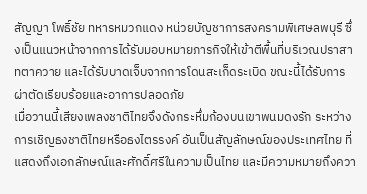สัญญา โพธิ์ชัย ทหารหมวกแดง หน่วยบัญชาการสงครามพิเศษลพบุรี ซึ่งเป็นแนวหน้าจากการได้รับมอบหมายภารกิจให้เข้าตีพื้นที่บริเวณปราสาทตาควาย และได้รับบาดเจ็บจากการโดนสะเก็ดระเบิด ขณะนี้ได้รับการผ่าตัดเรียบร้อยและอาการปลอดภัย
เมื่อวานนี้เสียงเพลงชาติไทยจึงดังกระหึ่มก้องบนเขาพนมดงรัก ระหว่างการเชิญธงชาติไทยหรือธงไตรรงค์ อันเป็นสัญลักษณ์ของประเทศไทย ที่แสดงถึงเอกลักษณ์และศักดิ์ศรีในความเป็นไทย และมีความหมายถึงควา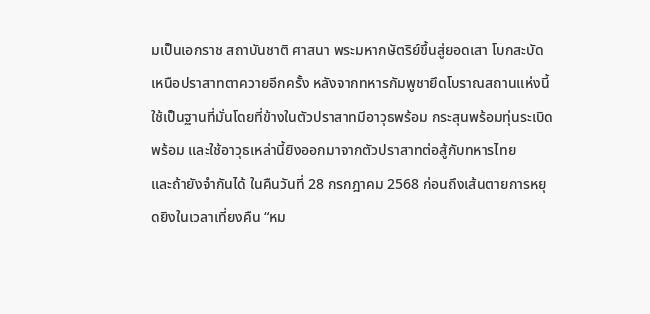มเป็นเอกราช สถาบันชาติ ศาสนา พระมหากษัตริย์ขึ้นสู่ยอดเสา โบกสะบัดเหนือปราสาทตาควายอีกครั้ง หลังจากทหารกัมพูชายึดโบราณสถานแห่งนี้ใช้เป็นฐานที่มั่นโดยที่ข้างในตัวปราสาทมีอาวุธพร้อม กระสุนพร้อมทุ่นระเบิดพร้อม และใช้อาวุธเหล่านี้ยิงออกมาจากตัวปราสาทต่อสู้กับทหารไทย
และถ้ายังจำกันได้ ในคืนวันที่ 28 กรกฎาคม 2568 ก่อนถึงเส้นตายการหยุดยิงในเวลาเที่ยงคืน “หม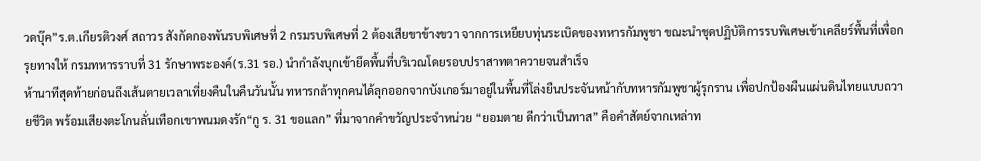วดบุ๊ค”ร.ต.เกียรติวงศ์ สถาวร สังกัดกองพันรบพิเศษที่ 2 กรมรบพิเศษที่ 2 ต้องเสียขาข้างขวา จากการเหยียบทุ่นระเบิดของทหารกัมพูชา ขณะนำชุดปฏิบัติการรบพิเศษเข้าเคลียร์พื้นที่เพื่อกรุยทางให้ กรมทหารราบที่ 31 รักษาพระองค์(ร.31 รอ.) นำกำลังบุกเข้ายึดพื้นที่บริเวณโดยรอบปราสาทตาควายจนสำเร็จ
ห้านาทีสุดท้ายก่อนถึงเส้นตายเวลาเที่ยงคืนในคืนวันนั้น ทหารกล้าทุกคนได้ลุกออกจากบังเกอร์มาอยู่ในพื้นที่โล่งยืนประจันหน้ากับทหารกัมพูชาผู้รุกราน เพื่อปกป้องผืนแผ่นดินไทยแบบถวายชีวิต พร้อมเสียงตะโกนลั่นเทือกเขาพนมดงรัก“กู ร. 31 ขอแลก” ที่มาจากคำขวัญประจำหน่วย “ยอมตาย ดีกว่าเป็นทาส” คือคำสัตย์จากเหล่าท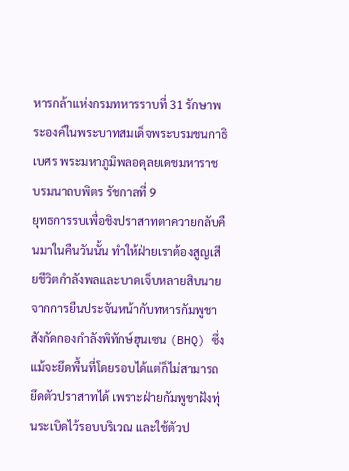หารกล้าแห่งกรมทหารราบที่ 31 รักษาพระองค์ในพระบาทสมเด็จพระบรมชนกาธิเบศร พระมหาภูมิพลอดุลยเดชมหาราช บรมนาถบพิตร รัชกาลที่ 9
ยุทธการรบเพื่อชิงปราสาทตาควายกลับคืนมาในคืนวันนั้น ทำให้ฝ่ายเราต้องสูญเสียชีวิตกำลังพลและบาดเจ็บหลายสิบนาย จากการยืนประจันหน้ากับทหารกัมพูชา สังกัดกองกำลังพิทักษ์ฮุนเซน (BHQ) ซึ่งแม้จะยึดพื้นที่โดยรอบได้แต่ก็ไม่สามารถยึดตัวปราสาทได้ เพราะฝ่ายกัมพูชาฝังทุ่นระเบิดไว้รอบบริเวณ และใช้ตัวป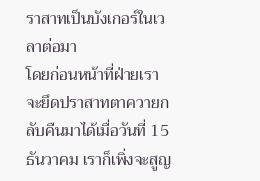ราสาทเป็นบังเกอร์ในเวลาต่อมา
โดยก่อนหน้าที่ฝ่ายเราจะยึดปราสาทตาควายกลับคืนมาได้เมื่อวันที่ 15 ธันวาคม เราก็เพิ่งจะสูญ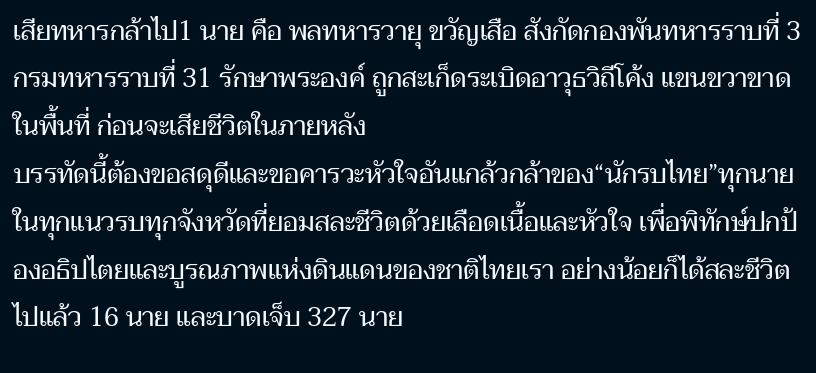เสียทหารกล้าไป1 นาย คือ พลทหารวายุ ขวัญเสือ สังกัดกองพันทหารราบที่ 3 กรมทหารราบที่ 31 รักษาพระองค์ ถูกสะเก็ดระเบิดอาวุธวิถีโค้ง แขนขวาขาดในพื้นที่ ก่อนจะเสียชีวิตในภายหลัง
บรรทัดนี้ต้องขอสดุดีและขอคารวะหัวใจอันแกล้วกล้าของ“นักรบไทย”ทุกนายในทุกแนวรบทุกจังหวัดที่ยอมสละชีวิตด้วยเลือดเนื้อและหัวใจ เพื่อพิทักษ์ปกป้องอธิปไตยและบูรณภาพแห่งดินแดนของชาติไทยเรา อย่างน้อยก็ได้สละชีวิตไปแล้ว 16 นาย และบาดเจ็บ 327 นาย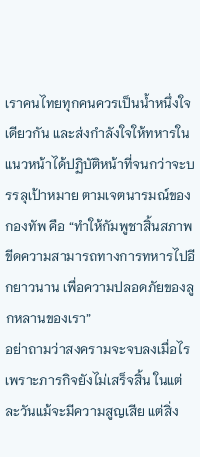เราคนไทยทุกคนควรเป็นน้ำหนึ่งใจเดียวกัน และส่งกำลังใจให้ทหารในแนวหน้าได้ปฏิบัติหน้าที่จนกว่าจะบรรลุเป้าหมาย ตามเจตนารมณ์ของกองทัพ คือ “ทำให้กัมพูชาสิ้นสภาพขีดความสามารถทางการทหารไปอีกยาวนาน เพื่อความปลอดภัยของลูกหลานของเรา”
อย่าถามว่าสงครามจะจบลงเมื่อไร เพราะภารกิจยังไม่เสร็จสิ้น ในแต่ละวันแม้จะมีความสูญเสีย แต่สิ่ง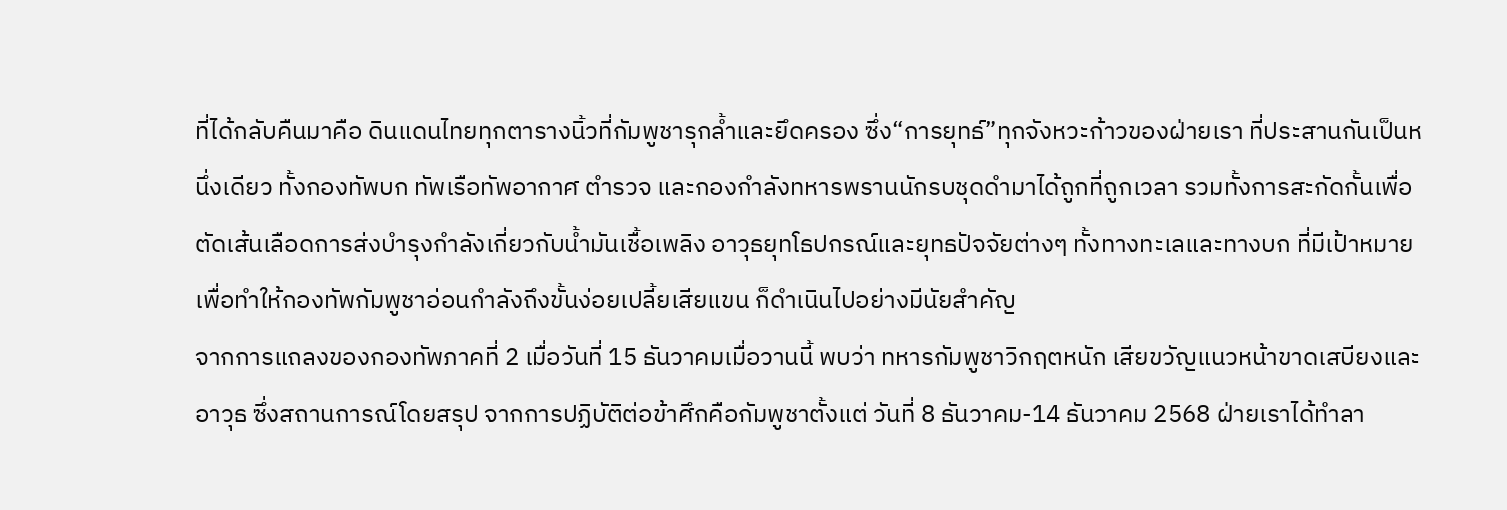ที่ได้กลับคืนมาคือ ดินแดนไทยทุกตารางนิ้วที่กัมพูชารุกล้ำและยึดครอง ซึ่ง“การยุทธ์”ทุกจังหวะก้าวของฝ่ายเรา ที่ประสานกันเป็นหนึ่งเดียว ทั้งกองทัพบก ทัพเรือทัพอากาศ ตำรวจ และกองกำลังทหารพรานนักรบชุดดำมาได้ถูกที่ถูกเวลา รวมทั้งการสะกัดกั้นเพื่อตัดเส้นเลือดการส่งบำรุงกำลังเกี่ยวกับน้ำมันเชื้อเพลิง อาวุธยุทโธปกรณ์และยุทธปัจจัยต่างๆ ทั้งทางทะเลและทางบก ที่มีเป้าหมายเพื่อทำให้กองทัพกัมพูชาอ่อนกำลังถึงขั้นง่อยเปลี้ยเสียแขน ก็ดำเนินไปอย่างมีนัยสำคัญ
จากการแถลงของกองทัพภาคที่ 2 เมื่อวันที่ 15 ธันวาคมเมื่อวานนี้ พบว่า ทหารกัมพูชาวิกฤตหนัก เสียขวัญแนวหน้าขาดเสบียงและอาวุธ ซึ่งสถานการณ์โดยสรุป จากการปฏิบัติต่อข้าศึกคือกัมพูชาตั้งแต่ วันที่ 8 ธันวาคม-14 ธันวาคม 2568 ฝ่ายเราได้ทำลา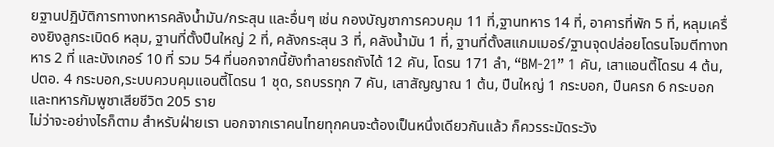ยฐานปฏิบัติการทางทหารคลังน้ำมัน/กระสุน และอื่นๆ เช่น กองบัญชาการควบคุม 11 ที่,ฐานทหาร 14 ที่, อาคารที่พัก 5 ที่, หลุมเครื่องยิงลูกระเบิด6 หลุม, ฐานที่ตั้งปืนใหญ่ 2 ที่, คลังกระสุน 3 ที่, คลังน้ำมัน 1 ที่, ฐานที่ตั้งสแกมเมอร์/ฐานจุดปล่อยโดรนโจมตีทางทหาร 2 ที่ และบังเกอร์ 10 ที่ รวม 54 ที่นอกจากนี้ยังทำลายรถถังได้ 12 คัน, โดรน 171 ลำ, “BM-21” 1 คัน, เสาแอนตี้โดรน 4 ต้น, ปตอ. 4 กระบอก,ระบบควบคุมแอนตี้โดรน 1 ชุด, รถบรรทุก 7 คัน, เสาสัญญาณ 1 ต้น, ปืนใหญ่ 1 กระบอก, ปืนครก 6 กระบอก และทหารกัมพูชาเสียชีวิต 205 ราย
ไม่ว่าจะอย่างไรก็ตาม สำหรับฝ่ายเรา นอกจากเราคนไทยทุกคนจะต้องเป็นหนึ่งเดียวกันแล้ว ก็ควรระมัดระวัง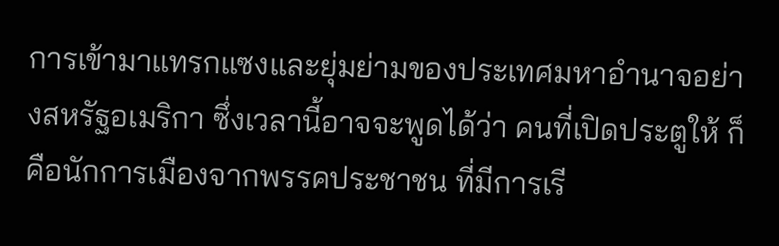การเข้ามาแทรกแซงและยุ่มย่ามของประเทศมหาอำนาจอย่างสหรัฐอเมริกา ซึ่งเวลานี้อาจจะพูดได้ว่า คนที่เปิดประตูให้ ก็คือนักการเมืองจากพรรคประชาชน ที่มีการเรี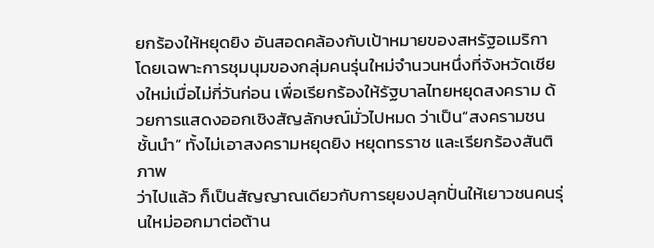ยกร้องให้หยุดยิง อันสอดคล้องกับเป้าหมายของสหรัฐอเมริกา
โดยเฉพาะการชุมนุมของกลุ่มคนรุ่นใหม่จำนวนหนึ่งที่จังหวัดเชียงใหม่เมื่อไม่กี่วันก่อน เพื่อเรียกร้องให้รัฐบาลไทยหยุดสงคราม ด้วยการแสดงออกเชิงสัญลักษณ์มั่วไปหมด ว่าเป็น“สงครามชนชั้นนำ” ทั้งไม่เอาสงครามหยุดยิง หยุดทรราช และเรียกร้องสันติภาพ
ว่าไปแล้ว ก็เป็นสัญญาณเดียวกับการยุยงปลุกปั่นให้เยาวชนคนรุ่นใหม่ออกมาต่อต้าน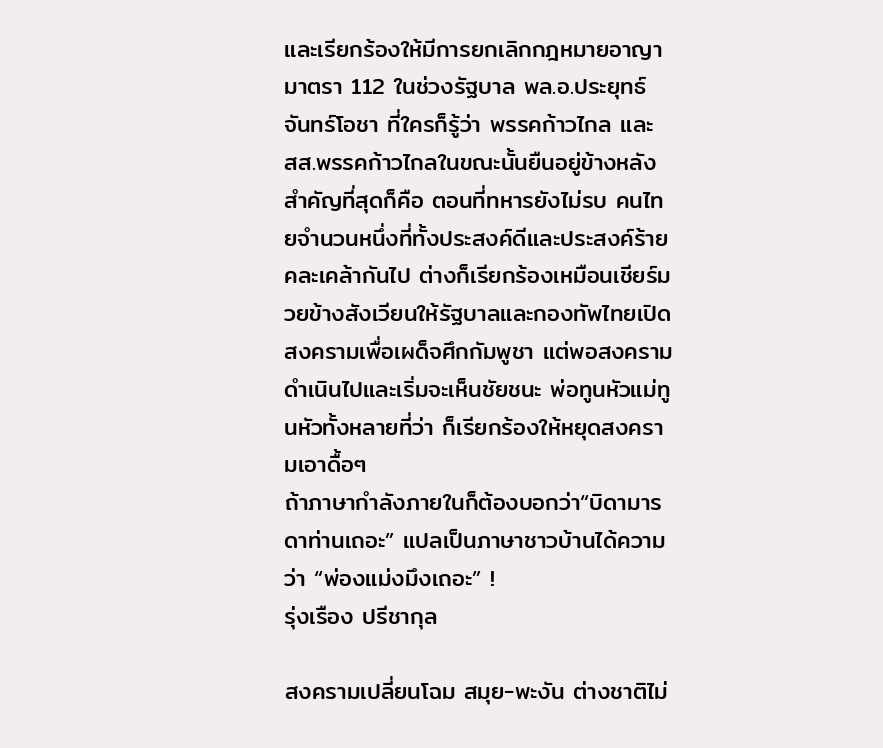และเรียกร้องให้มีการยกเลิกกฎหมายอาญา มาตรา 112 ในช่วงรัฐบาล พล.อ.ประยุทธ์ จันทร์โอชา ที่ใครก็รู้ว่า พรรคก้าวไกล และ สส.พรรคก้าวไกลในขณะนั้นยืนอยู่ข้างหลัง
สำคัญที่สุดก็คือ ตอนที่ทหารยังไม่รบ คนไทยจำนวนหนึ่งที่ทั้งประสงค์ดีและประสงค์ร้ายคละเคล้ากันไป ต่างก็เรียกร้องเหมือนเชียร์มวยข้างสังเวียนให้รัฐบาลและกองทัพไทยเปิดสงครามเพื่อเผด็จศึกกัมพูชา แต่พอสงครามดำเนินไปและเริ่มจะเห็นชัยชนะ พ่อทูนหัวแม่ทูนหัวทั้งหลายที่ว่า ก็เรียกร้องให้หยุดสงครามเอาดื้อๆ
ถ้าภาษากำลังภายในก็ต้องบอกว่า“บิดามารดาท่านเถอะ” แปลเป็นภาษาชาวบ้านได้ความว่า “พ่องแม่งมึงเถอะ” !
รุ่งเรือง ปรีชากุล

สงครามเปลี่ยนโฉม สมุย-พะงัน ต่างชาติไม่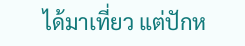ได้มาเที่ยว แต่ปักห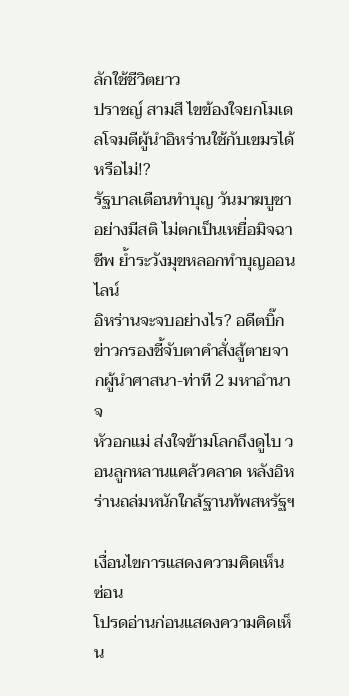ลักใช้ชีวิตยาว
ปราชญ์ สามสี ไขข้องใจยกโมเดลโจมตีผู้นำอิหร่านใช้กับเขมรได้หรือไม่!?
รัฐบาลเตือนทำบุญ วันมาฆบูชา อย่างมีสติ ไม่ตกเป็นเหยื่อมิจฉาชีพ ย้ำระวังมุขหลอกทำบุญออนไลน์
อิหร่านจะจบอย่างไร? อดีตบิ๊กข่าวกรองชี้จับตาคำสั่งสู้ตายจากผู้นำศาสนา-ท่าที 2 มหาอำนาจ
หัวอกแม่ ส่งใจข้ามโลกถึงดูไบ วอนลูกหลานแคล้วคลาด หลังอิหร่านถล่มหนักใกล้ฐานทัพสหรัฐฯ

เงื่อนไขการแสดงความคิดเห็น ซ่อน
โปรดอ่านก่อนแสดงความคิดเห็น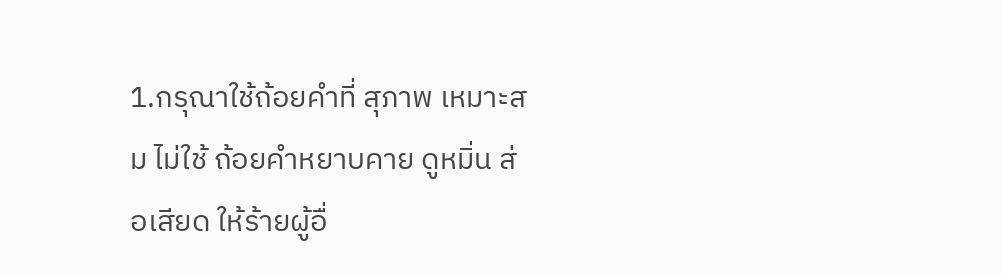1.กรุณาใช้ถ้อยคำที่ สุภาพ เหมาะสม ไม่ใช้ ถ้อยคำหยาบคาย ดูหมิ่น ส่อเสียด ให้ร้ายผู้อื่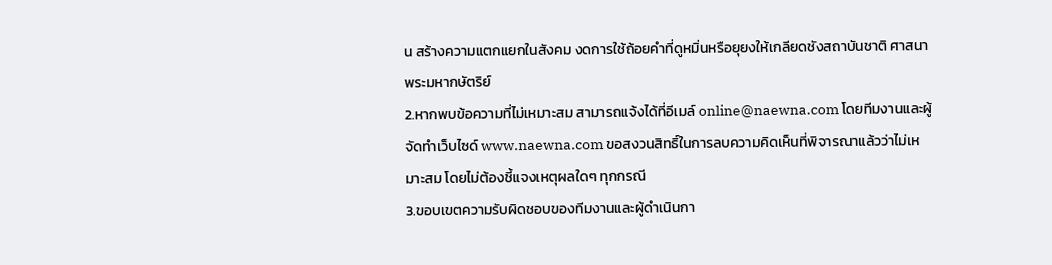น สร้างความแตกแยกในสังคม งดการใช้ถ้อยคำที่ดูหมิ่นหรือยุยงให้เกลียดชังสถาบันชาติ ศาสนา พระมหากษัตริย์
2.หากพบข้อความที่ไม่เหมาะสม สามารถแจ้งได้ที่อีเมล์ online@naewna.com โดยทีมงานและผู้จัดทำเว็บไซด์ www.naewna.com ขอสงวนสิทธิ์ในการลบความคิดเห็นที่พิจารณาแล้วว่าไม่เหมาะสม โดยไม่ต้องชี้แจงเหตุผลใดๆ ทุกกรณี
3.ขอบเขตความรับผิดชอบของทีมงานและผู้ดำเนินกา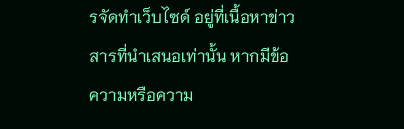รจัดทำเว็บไซด์ อยู่ที่เนื้อหาข่าวสารที่นำเสนอเท่านั้น หากมีข้อความหรือความ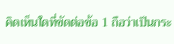คิดเห็นใดที่ขัดต่อข้อ 1 ถือว่าเป็นกระ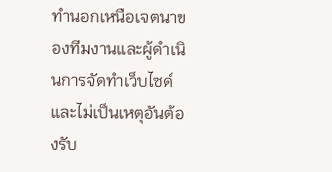ทำนอกเหนือเจตนาของทีมงานและผู้ดำเนินการจัดทำเว็บไซด์ และไม่เป็นเหตุอันต้องรับ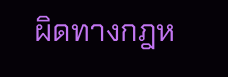ผิดทางกฎห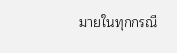มายในทุกกรณี